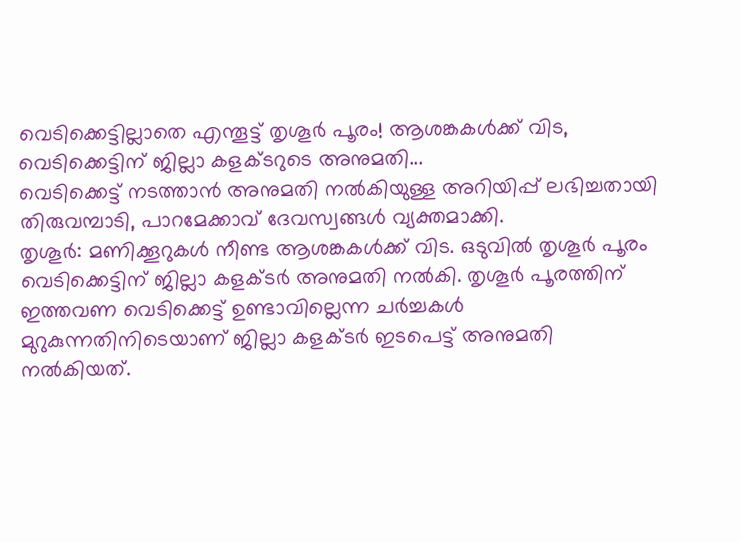വെടിക്കെട്ടില്ലാതെ എന്തൂട്ട് തൃശൂർ പൂരം! ആശങ്കകൾക്ക് വിട, വെടിക്കെട്ടിന് ജില്ലാ കളക്ടറുടെ അനുമതി...
വെടിക്കെട്ട് നടത്താൻ അനുമതി നൽകിയുള്ള അറിയിപ്പ് ലഭിച്ചതായി തിരുവമ്പാടി, പാറമേക്കാവ് ദേവസ്വങ്ങൾ വ്യക്തമാക്കി.
തൃശൂർ: മണിക്കൂറുകൾ നീണ്ട ആശങ്കകൾക്ക് വിട. ഒടുവിൽ തൃശൂർ പൂരം വെടിക്കെട്ടിന് ജില്ലാ കളക്ടർ അനുമതി നൽകി. തൃശൂർ പൂരത്തിന് ഇത്തവണ വെടിക്കെട്ട് ഉണ്ടാവില്ലെന്ന ചർച്ചകൾ മുറുകുന്നതിനിടെയാണ് ജില്ലാ കളക്ടർ ഇടപെട്ട് അനുമതി നൽകിയത്.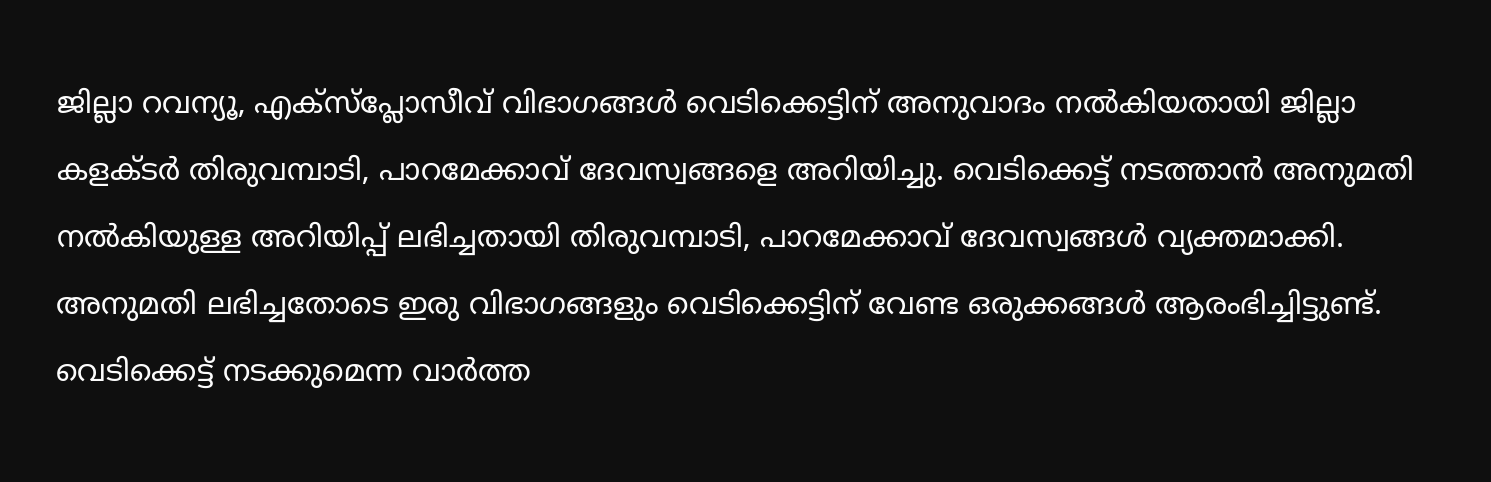ജില്ലാ റവന്യൂ, എക്സ്പ്ലോസീവ് വിഭാഗങ്ങൾ വെടിക്കെട്ടിന് അനുവാദം നൽകിയതായി ജില്ലാ കളക്ടർ തിരുവമ്പാടി, പാറമേക്കാവ് ദേവസ്വങ്ങളെ അറിയിച്ചു. വെടിക്കെട്ട് നടത്താൻ അനുമതി നൽകിയുള്ള അറിയിപ്പ് ലഭിച്ചതായി തിരുവമ്പാടി, പാറമേക്കാവ് ദേവസ്വങ്ങൾ വ്യക്തമാക്കി. അനുമതി ലഭിച്ചതോടെ ഇരു വിഭാഗങ്ങളും വെടിക്കെട്ടിന് വേണ്ട ഒരുക്കങ്ങൾ ആരംഭിച്ചിട്ടുണ്ട്. വെടിക്കെട്ട് നടക്കുമെന്ന വാർത്ത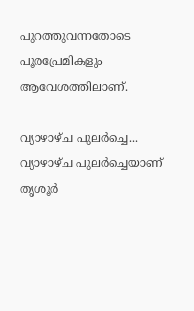പുറത്തുവന്നതോടെ പൂരപ്രേമികളും ആവേശത്തിലാണ്.

വ്യാഴാഴ്ച പുലർച്ചെ...
വ്യാഴാഴ്ച പുലർച്ചെയാണ് തൃശൂർ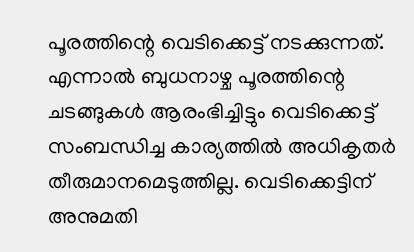പൂരത്തിന്റെ വെടിക്കെട്ട് നടക്കുന്നത്. എന്നാൽ ബുധനാഴ്ച പൂരത്തിന്റെ ചടങ്ങുകൾ ആരംഭിച്ചിട്ടും വെടിക്കെട്ട് സംബന്ധിച്ച കാര്യത്തിൽ അധികൃതർ തീരുമാനമെടുത്തില്ല. വെടിക്കെട്ടിന് അനുമതി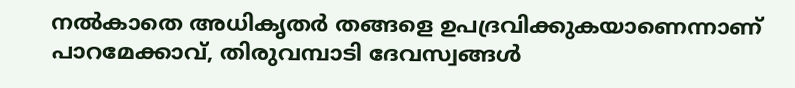നൽകാതെ അധികൃതർ തങ്ങളെ ഉപദ്രവിക്കുകയാണെന്നാണ് പാറമേക്കാവ്, തിരുവമ്പാടി ദേവസ്വങ്ങൾ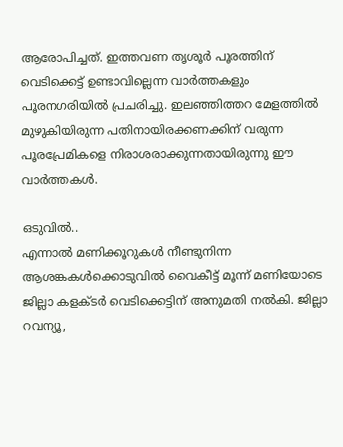ആരോപിച്ചത്. ഇത്തവണ തൃശൂർ പൂരത്തിന് വെടിക്കെട്ട് ഉണ്ടാവില്ലെന്ന വാർത്തകളും പൂരനഗരിയിൽ പ്രചരിച്ചു. ഇലഞ്ഞിത്തറ മേളത്തിൽ മുഴുകിയിരുന്ന പതിനായിരക്കണക്കിന് വരുന്ന പൂരപ്രേമികളെ നിരാശരാക്കുന്നതായിരുന്നു ഈ വാർത്തകൾ.

ഒടുവിൽ..
എന്നാൽ മണിക്കൂറുകൾ നീണ്ടുനിന്ന ആശങ്കകൾക്കൊടുവിൽ വൈകീട്ട് മൂന്ന് മണിയോടെ ജില്ലാ കളക്ടർ വെടിക്കെട്ടിന് അനുമതി നൽകി. ജില്ലാ റവന്യൂ,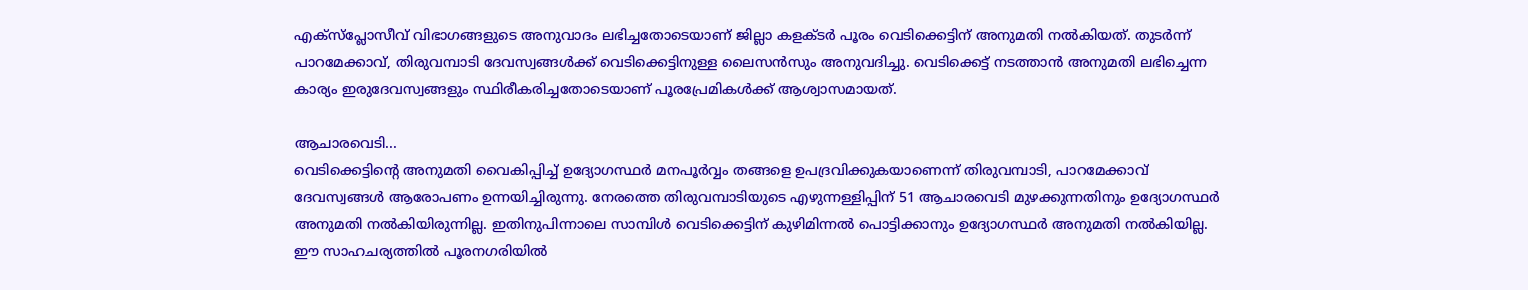എക്സ്പ്ലോസീവ് വിഭാഗങ്ങളുടെ അനുവാദം ലഭിച്ചതോടെയാണ് ജില്ലാ കളക്ടർ പൂരം വെടിക്കെട്ടിന് അനുമതി നൽകിയത്. തുടർന്ന് പാറമേക്കാവ്, തിരുവമ്പാടി ദേവസ്വങ്ങൾക്ക് വെടിക്കെട്ടിനുള്ള ലൈസൻസും അനുവദിച്ചു. വെടിക്കെട്ട് നടത്താൻ അനുമതി ലഭിച്ചെന്ന കാര്യം ഇരുദേവസ്വങ്ങളും സ്ഥിരീകരിച്ചതോടെയാണ് പൂരപ്രേമികൾക്ക് ആശ്വാസമായത്.

ആചാരവെടി...
വെടിക്കെട്ടിന്റെ അനുമതി വൈകിപ്പിച്ച് ഉദ്യോഗസ്ഥർ മനപൂർവ്വം തങ്ങളെ ഉപദ്രവിക്കുകയാണെന്ന് തിരുവമ്പാടി, പാറമേക്കാവ് ദേവസ്വങ്ങൾ ആരോപണം ഉന്നയിച്ചിരുന്നു. നേരത്തെ തിരുവമ്പാടിയുടെ എഴുന്നള്ളിപ്പിന് 51 ആചാരവെടി മുഴക്കുന്നതിനും ഉദ്യോഗസ്ഥർ അനുമതി നൽകിയിരുന്നില്ല. ഇതിനുപിന്നാലെ സാമ്പിൾ വെടിക്കെട്ടിന് കുഴിമിന്നൽ പൊട്ടിക്കാനും ഉദ്യോഗസ്ഥർ അനുമതി നൽകിയില്ല. ഈ സാഹചര്യത്തിൽ പൂരനഗരിയിൽ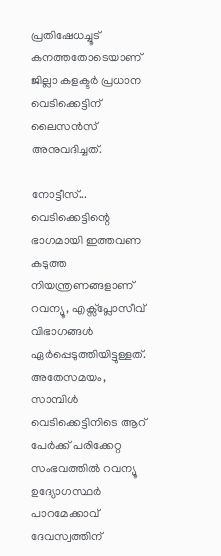പ്രതിഷേധച്ചൂട് കനത്തതോടെയാണ് ജില്ലാ കളക്ടർ പ്രധാന വെടിക്കെട്ടിന് ലൈസൻസ് അനുവദിച്ചത്.

നോട്ടീസ്...
വെടിക്കെട്ടിന്റെ ഭാഗമായി ഇത്തവണ കടുത്ത നിയന്ത്രണങ്ങളാണ് റവന്യൂ, എക്സ്പ്ലോസീവ് വിഭാഗങ്ങൾ ഏർപ്പെടുത്തിയിട്ടുള്ളത്. അതേസമയം, സാമ്പിൾ വെടിക്കെട്ടിനിടെ ആറ് പേർക്ക് പരിക്കേറ്റ സംഭവത്തിൽ റവന്യൂ ഉദ്യോഗസ്ഥർ പാറമേക്കാവ് ദേവസ്വത്തിന്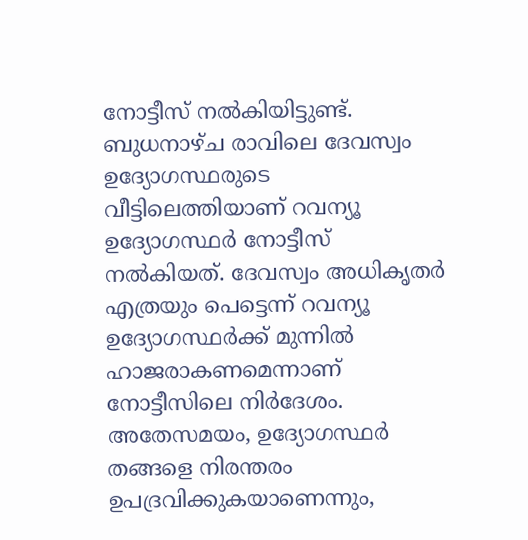നോട്ടീസ് നൽകിയിട്ടുണ്ട്. ബുധനാഴ്ച രാവിലെ ദേവസ്വം ഉദ്യോഗസ്ഥരുടെ വീട്ടിലെത്തിയാണ് റവന്യൂ ഉദ്യോഗസ്ഥർ നോട്ടീസ് നൽകിയത്. ദേവസ്വം അധികൃതർ എത്രയും പെട്ടെന്ന് റവന്യൂ ഉദ്യോഗസ്ഥർക്ക് മുന്നിൽ ഹാജരാകണമെന്നാണ് നോട്ടീസിലെ നിർദേശം. അതേസമയം, ഉദ്യോഗസ്ഥർ തങ്ങളെ നിരന്തരം ഉപദ്രവിക്കുകയാണെന്നും,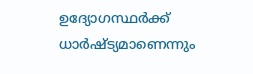ഉദ്യോഗസ്ഥർക്ക് ധാർഷ്ട്യമാണെന്നും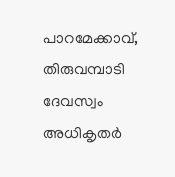പാറമേക്കാവ്, തിരുവമ്പാടി ദേവസ്വം അധികൃതർ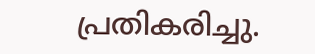പ്രതികരിച്ചു.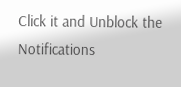Click it and Unblock the Notifications